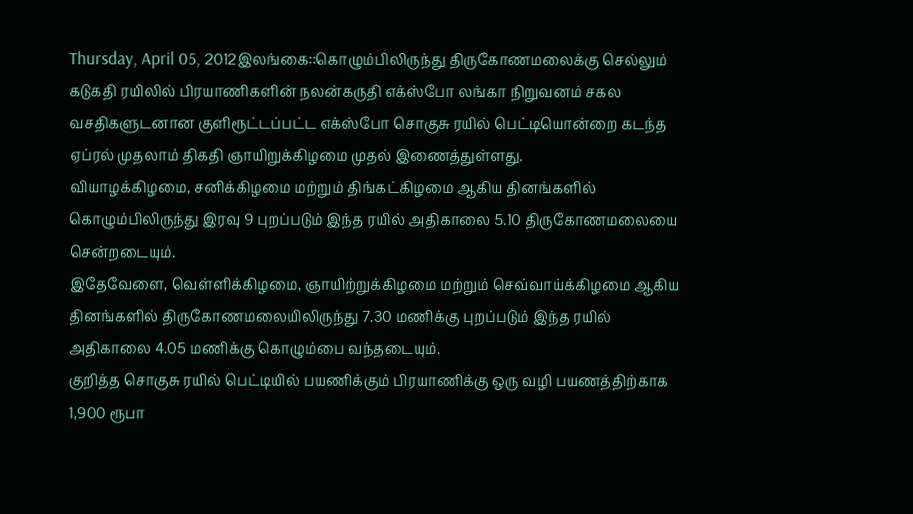Thursday, April 05, 2012இலங்கை::கொழும்பிலிருந்து திருகோணமலைக்கு செல்லும் கடுகதி ரயிலில் பிரயாணிகளின் நலன்கருதி எக்ஸ்போ லங்கா நிறுவனம் சகல வசதிகளுடனான குளிரூட்டப்பட்ட எக்ஸ்போ சொகுசு ரயில் பெட்டியொன்றை கடந்த ஏப்ரல் முதலாம் திகதி ஞாயிறுக்கிழமை முதல் இணைத்துள்ளது.
வியாழக்கிழமை, சனிக்கிழமை மற்றும் திங்கட்கிழமை ஆகிய தினங்களில் கொழும்பிலிருந்து இரவு 9 புறப்படும் இந்த ரயில் அதிகாலை 5.10 திருகோணமலையை சென்றடையும்.
இதேவேளை, வெள்ளிக்கிழமை, ஞாயிற்றுக்கிழமை மற்றும் செவ்வாய்க்கிழமை ஆகிய தினங்களில் திருகோணமலையிலிருந்து 7.30 மணிக்கு புறப்படும் இந்த ரயில் அதிகாலை 4.05 மணிக்கு கொழும்பை வந்தடையும்.
குறித்த சொகுசு ரயில் பெட்டியில் பயணிக்கும் பிரயாணிக்கு ஒரு வழி பயணத்திற்காக 1,900 ரூபா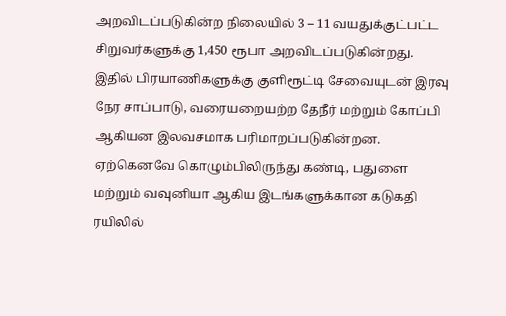அறவிடப்படுகின்ற நிலையில் 3 – 11 வயதுக்குட்பட்ட சிறுவர்களுக்கு 1,450 ரூபா அறவிடப்படுகின்றது.
இதில் பிரயாணிகளுக்கு குளிரூட்டி சேவையுடன் இரவு நேர சாப்பாடு, வரையறையற்ற தேநீர் மற்றும் கோப்பி ஆகியன இலவசமாக பரிமாறப்படுகின்றன.
ஏற்கெனவே கொழும்பிலிருந்து கண்டி, பதுளை மற்றும் வவுனியா ஆகிய இடங்களுக்கான கடுகதி ரயிலில்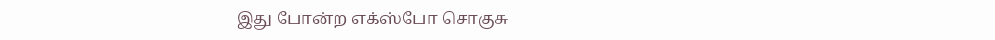இது போன்ற எக்ஸ்போ சொகுசு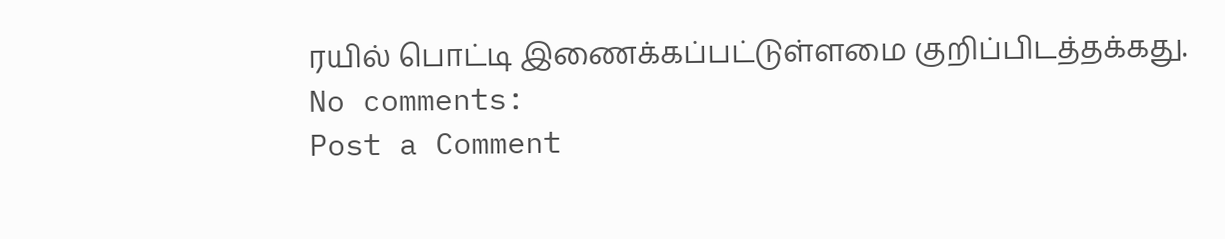ரயில் பொட்டி இணைக்கப்பட்டுள்ளமை குறிப்பிடத்தக்கது.
No comments:
Post a Comment